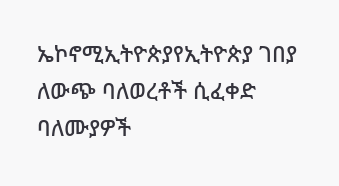ኤኮኖሚኢትዮጵያየኢትዮጵያ ገበያ ለውጭ ባለወረቶች ሲፈቀድ ባለሙያዎች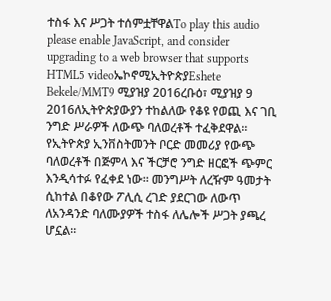ተስፋ እና ሥጋት ተሰምቷቸዋልTo play this audio please enable JavaScript, and consider upgrading to a web browser that supports HTML5 videoኤኮኖሚኢትዮጵያEshete Bekele/MMT9 ሚያዝያ 2016ረቡዕ፣ ሚያዝያ 9 2016ለኢትዮጵያውያን ተከልለው የቆዩ የወጪ እና ገቢ ንግድ ሥራዎች ለውጭ ባለወረቶች ተፈቅደዋል። የኢትዮጵያ ኢንቨስትመንት ቦርድ መመሪያ የውጭ ባለወረቶች በጅምላ እና ችርቻሮ ንግድ ዘርፎች ጭምር እንዲሳተፉ የፈቀደ ነው። መንግሥት ለረዥም ዓመታት ሲከተል በቆየው ፖሊሲ ረገድ ያደርገው ለውጥ ለአንዳንድ ባለሙያዎች ተስፋ ለሌሎች ሥጋት ያጫረ ሆኗል።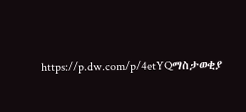https://p.dw.com/p/4etYQማስታወቂያ